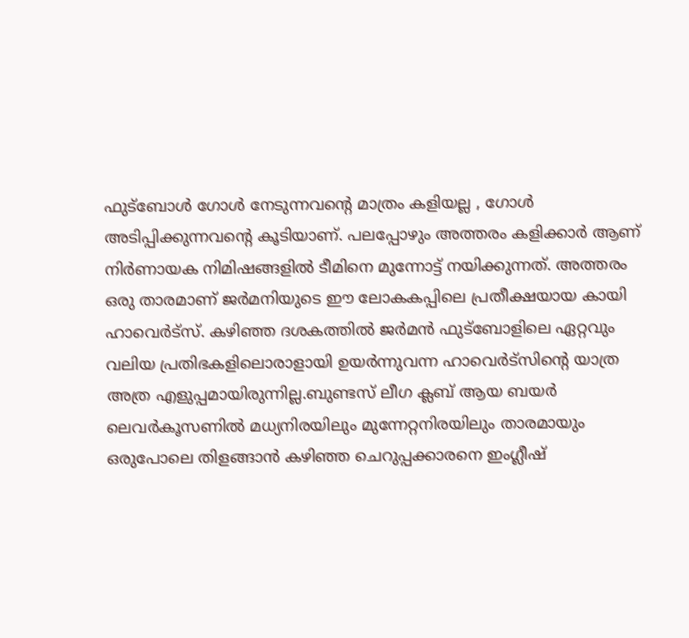ഫുട്ബോൾ ഗോൾ നേടുന്നവന്റെ മാത്രം കളിയല്ല , ഗോൾ അടിപ്പിക്കുന്നവന്റെ കൂടിയാണ്. പലപ്പോഴും അത്തരം കളിക്കാർ ആണ് നിർണായക നിമിഷങ്ങളിൽ ടീമിനെ മുന്നോട്ട് നയിക്കുന്നത്. അത്തരം ഒരു താരമാണ് ജർമനിയുടെ ഈ ലോകകപ്പിലെ പ്രതീക്ഷയായ കായി ഹാവെർട്സ്. കഴിഞ്ഞ ദശകത്തിൽ ജർമൻ ഫുട്ബോളിലെ ഏറ്റവും വലിയ പ്രതിഭകളിലൊരാളായി ഉയർന്നുവന്ന ഹാവെർട്സിന്റെ യാത്ര അത്ര എളുപ്പമായിരുന്നില്ല.ബുണ്ടസ് ലീഗ ക്ലബ് ആയ ബയർ ലെവർകൂസണിൽ മധ്യനിരയിലും മുന്നേറ്റനിരയിലും താരമായും ഒരുപോലെ തിളങ്ങാൻ കഴിഞ്ഞ ചെറുപ്പക്കാരനെ ഇംഗ്ലീഷ്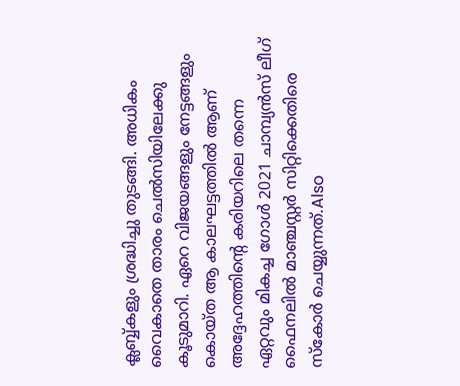ക്ലബ്ബ്കളും ശ്രദ്ധിച്ചു തുടങ്ങി. അധികം വൈകാതെ താരം ചെൽസിയിലേക്കു കൂടുമാറി. ഏറെ വിജയങ്ങളും നേട്ടങ്ങളും കൊയ്ത ആ കാലഘട്ടത്തിൽ ആണ് അദ്ദേഹത്തിന്റെ കരിയറിലെ തന്നെ ഏറ്റവും മികച്ച ഗോൾ 2021 ചാമ്പ്യൻസ് ലീഗ് ഫൈനലിൽ മാഞ്ചസ്റ്റർ സിറ്റിക്കെതിരെ സ്കോർ ചെയ്യുന്നത്.Also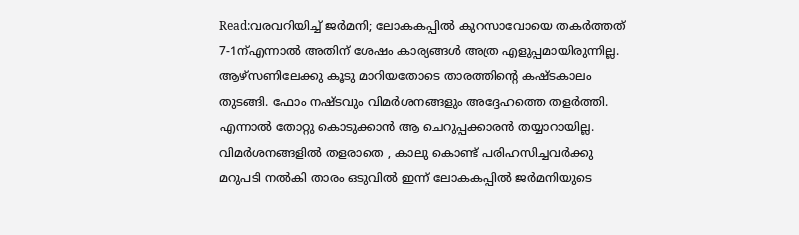Read:വരവറിയിച്ച് ജർമനി; ലോകകപ്പിൽ കുറസാവോയെ തകർത്തത് 7-1ന്എന്നാൽ അതിന് ശേഷം കാര്യങ്ങൾ അത്ര എളുപ്പമായിരുന്നില്ല. ആഴ്സണിലേക്കു കൂടു മാറിയതോടെ താരത്തിന്റെ കഷ്ടകാലം തുടങ്ങി. ഫോം നഷ്ടവും വിമർശനങ്ങളും അദ്ദേഹത്തെ തളർത്തി. എന്നാൽ തോറ്റു കൊടുക്കാൻ ആ ചെറുപ്പക്കാരൻ തയ്യാറായില്ല. വിമർശനങ്ങളിൽ തളരാതെ , കാലു കൊണ്ട് പരിഹസിച്ചവർക്കു മറുപടി നൽകി താരം ഒടുവിൽ ഇന്ന് ലോകകപ്പിൽ ജർമനിയുടെ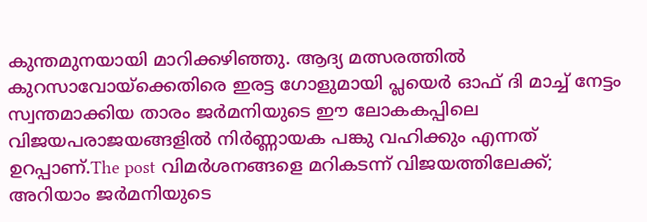കുന്തമുനയായി മാറിക്കഴിഞ്ഞു. ആദ്യ മത്സരത്തിൽ കുറസാവോയ്ക്കെതിരെ ഇരട്ട ഗോളുമായി പ്ലയെർ ഓഫ് ദി മാച്ച് നേട്ടം സ്വന്തമാക്കിയ താരം ജർമനിയുടെ ഈ ലോകകപ്പിലെ വിജയപരാജയങ്ങളിൽ നിർണ്ണായക പങ്കു വഹിക്കും എന്നത് ഉറപ്പാണ്.The post വിമർശനങ്ങളെ മറികടന്ന് വിജയത്തിലേക്ക്; അറിയാം ജർമനിയുടെ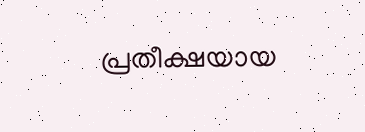പ്രതീക്ഷയായ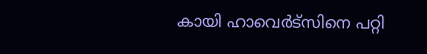കായി ഹാവെർട്സിനെ പറ്റി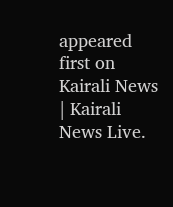appeared first on Kairali News | Kairali News Live.